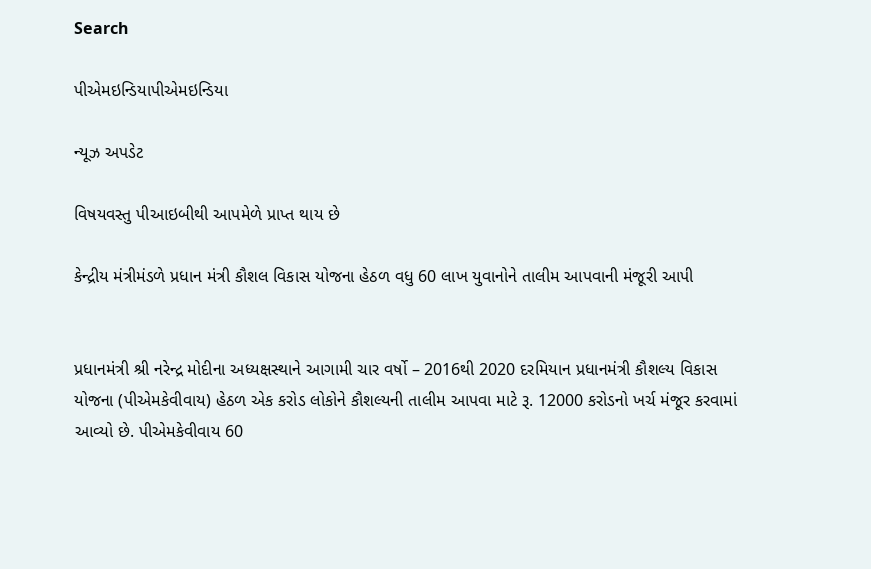Search

પીએમઇન્ડિયાપીએમઇન્ડિયા

ન્યૂઝ અપડેટ

વિષયવસ્તુ પીઆઇબીથી આપમેળે પ્રાપ્ત થાય છે

કેન્દ્રીય મંત્રીમંડળે પ્રધાન મંત્રી કૌશલ વિકાસ યોજના હેઠળ વધુ 60 લાખ યુવાનોને તાલીમ આપવાની મંજૂરી આપી


પ્રધાનમંત્રી શ્રી નરેન્દ્ર મોદીના અધ્યક્ષસ્થાને આગામી ચાર વર્ષો – 2016થી 2020 દરમિયાન પ્રધાનમંત્રી કૌશલ્ય વિકાસ યોજના (પીએમકેવીવાય) હેઠળ એક કરોડ લોકોને કૌશલ્યની તાલીમ આપવા માટે રૂ. 12000 કરોડનો ખર્ચ મંજૂર કરવામાં આવ્યો છે. પીએમકેવીવાય 60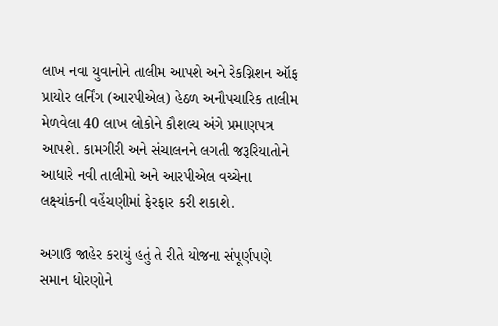લાખ નવા યુવાનોને તાલીમ આપશે અને રેકગ્નિશન ઑફ પ્રાયોર લર્નિંગ (આરપીએલ) હેઠળ અનૌપચારિક તાલીમ મેળવેલા 40 લાખ લોકોને કૌશલ્ય અંગે પ્રમાણપત્ર આપશે. કામગીરી અને સંચાલનને લગતી જરૂરિયાતોને આધારે નવી તાલીમો અને આરપીએલ વચ્ચેના લક્ષ્યાંકની વહેંચણીમાં ફેરફાર કરી શકાશે.

અગાઉ જાહેર કરાયું હતું તે રીતે યોજના સંપૂર્ણપણે સમાન ધોરણોને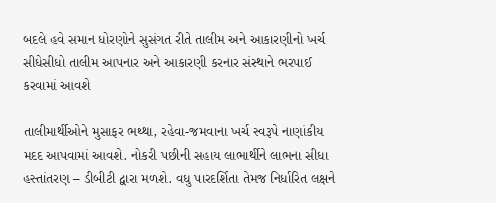બદલે હવે સમાન ધોરણોને સુસંગત રીતે તાલીમ અને આકારણીનો ખર્ચ સીધેસીધો તાલીમ આપનાર અને આકારણી કરનાર સંસ્થાને ભરપાઈ કરવામાં આવશે

તાલીમાર્થીઓને મુસાફર ભથ્થા, રહેવા-જમવાના ખર્ચ સ્વરૂપે નાણાંકીય મદદ આપવામાં આવશે. નોકરી પછીની સહાય લાભાર્થીને લાભના સીધા હસ્તાંતરણ – ડીબીટી દ્વારા મળશે. વધુ પારદર્શિતા તેમજ નિર્ધારિત લક્ષને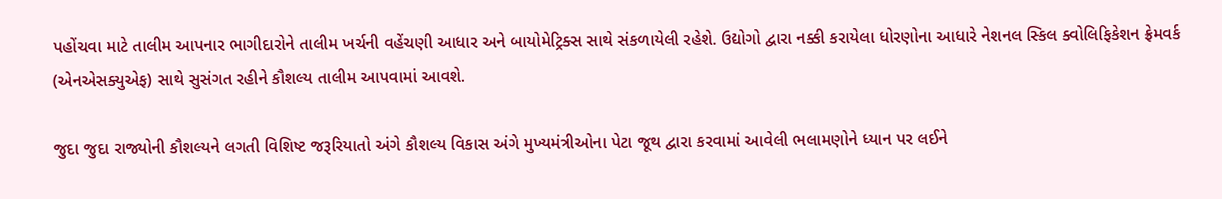પહોંચવા માટે તાલીમ આપનાર ભાગીદારોને તાલીમ ખર્ચની વહેંચણી આધાર અને બાયોમેટ્રિક્સ સાથે સંકળાયેલી રહેશે. ઉદ્યોગો દ્વારા નક્કી કરાયેલા ધોરણોના આધારે નેશનલ સ્કિલ ક્વોલિફિકેશન ફ્રેમવર્ક (એનએસક્યુએફ) સાથે સુસંગત રહીને કૌશલ્ય તાલીમ આપવામાં આવશે.

જુદા જુદા રાજ્યોની કૌશલ્યને લગતી વિશિષ્ટ જરૂરિયાતો અંગે કૌશલ્ય વિકાસ અંગે મુખ્યમંત્રીઓના પેટા જૂથ દ્વારા કરવામાં આવેલી ભલામણોને ધ્યાન પર લઈને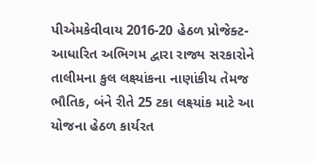પીએમકેવીવાય 2016-20 હેઠળ પ્રોજેક્ટ-આધારિત અભિગમ દ્વારા રાજ્ય સરકારોને તાલીમના કુલ લક્ષ્યાંકના નાણાંકીય તેમજ ભૌતિક, બંને રીતે 25 ટકા લક્ષ્યાંક માટે આ યોજના હેઠળ કાર્યરત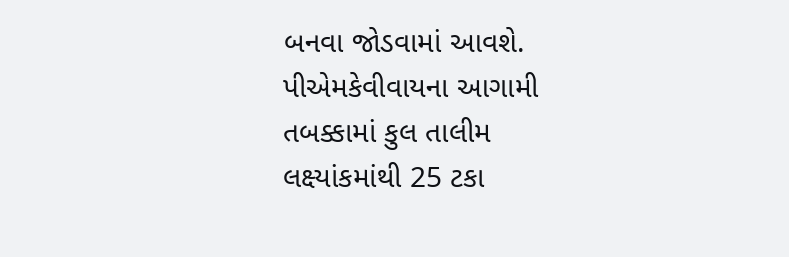બનવા જોડવામાં આવશે. પીએમકેવીવાયના આગામી તબક્કામાં કુલ તાલીમ લક્ષ્યાંકમાંથી 25 ટકા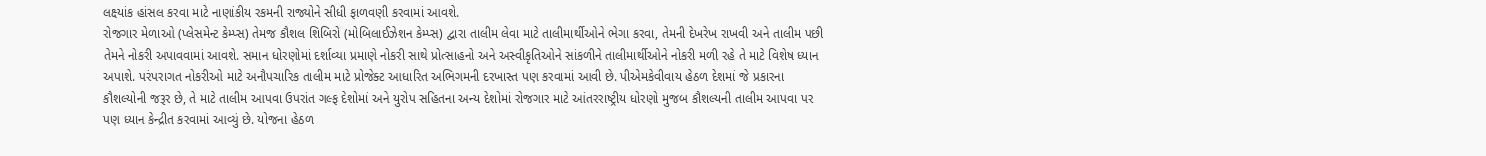લક્ષ્યાંક હાંસલ કરવા માટે નાણાંકીય રકમની રાજ્યોને સીધી ફાળવણી કરવામાં આવશે.
રોજગાર મેળાઓ (પ્લેસમેન્ટ કેમ્પ્સ) તેમજ કૌશલ શિબિરો (મોબિલાઈઝેશન કેમ્પ્સ) દ્વારા તાલીમ લેવા માટે તાલીમાર્થીઓને ભેગા કરવા, તેમની દેખરેખ રાખવી અને તાલીમ પછી તેમને નોકરી અપાવવામાં આવશે. સમાન ધોરણોમાં દર્શાવ્યા પ્રમાણે નોકરી સાથે પ્રોત્સાહનો અને અસ્વીકૃતિઓને સાંકળીને તાલીમાર્થીઓને નોકરી મળી રહે તે માટે વિશેષ ધ્યાન અપાશે. પરંપરાગત નોકરીઓ માટે અનૌપચારિક તાલીમ માટે પ્રોજેક્ટ આધારિત અભિગમની દરખાસ્ત પણ કરવામાં આવી છે. પીએમકેવીવાય હેઠળ દેશમાં જે પ્રકારના કૌશલ્યોની જરૂર છે, તે માટે તાલીમ આપવા ઉપરાંત ગલ્ફ દેશોમાં અને યુરોપ સહિતના અન્ય દેશોમાં રોજગાર માટે આંતરરાષ્ટ્રીય ધોરણો મુજબ કૌશલ્યની તાલીમ આપવા પર પણ ધ્યાન કેન્દ્રીત કરવામાં આવ્યું છે. યોજના હેઠળ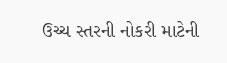ઉચ્ચ સ્તરની નોકરી માટેની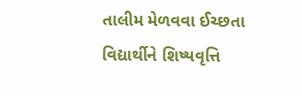તાલીમ મેળવવા ઈચ્છતા વિદ્યાર્થીને શિષ્યવૃત્તિ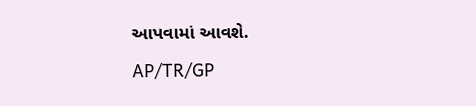આપવામાં આવશે.

AP/TR/GP